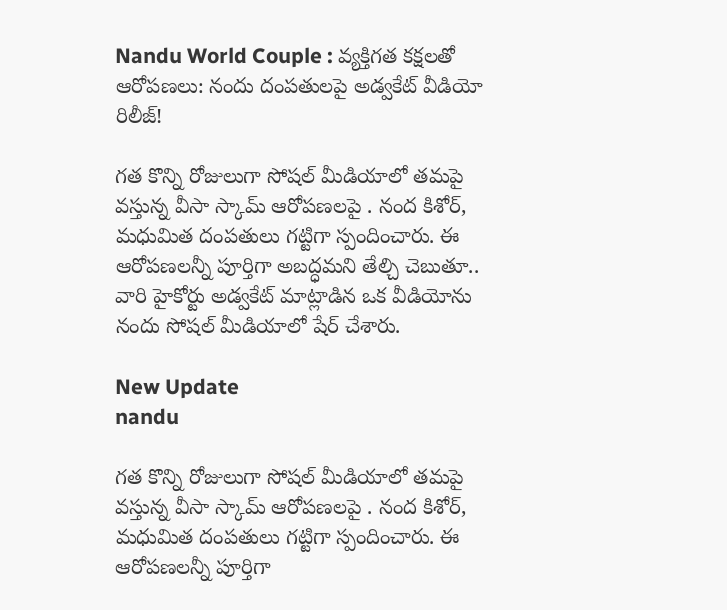Nandu World Couple : వ్యక్తిగత కక్షలతో ఆరోపణలు: నందు దంపతులపై అడ్వకేట్‌ వీడియో రిలీజ్!

గత కొన్ని రోజులుగా సోషల్ మీడియాలో తమపై వస్తున్న వీసా స్కామ్ ఆరోపణలపై . నంద కిశోర్, మధుమిత దంపతులు గట్టిగా స్పందించారు. ఈ ఆరోపణలన్నీ పూర్తిగా అబద్ధమని తేల్చి చెబుతూ.. వారి హైకోర్టు అడ్వకేట్ మాట్లాడిన ఒక వీడియోను నందు సోషల్ మీడియాలో షేర్ చేశారు.

New Update
nandu

గత కొన్ని రోజులుగా సోషల్ మీడియాలో తమపై వస్తున్న వీసా స్కామ్ ఆరోపణలపై . నంద కిశోర్, మధుమిత దంపతులు గట్టిగా స్పందించారు. ఈ ఆరోపణలన్నీ పూర్తిగా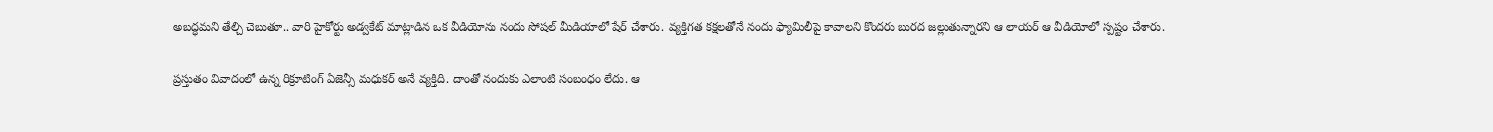అబద్ధమని తేల్చి చెబుతూ.. వారి హైకోర్టు అడ్వకేట్ మాట్లాడిన ఒక వీడియోను నందు సోషల్ మీడియాలో షేర్ చేశారు. వ్యక్తిగత కక్షలతోనే నందు ఫ్యామిలీపై కావాలని కొందరు బురద జల్లుతున్నారని ఆ లాయర్ ఆ వీడియోలో స్పష్టం చేశారు.

ప్రస్తుతం వివాదంలో ఉన్న రిక్రూటింగ్ ఏజెన్సీ మధుకర్ అనే వ్యక్తిది. దాంతో నందుకు ఎలాంటి సంబంధం లేదు. ఆ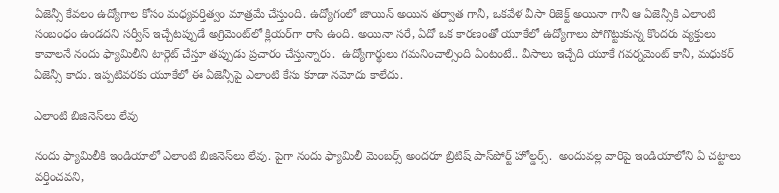ఏజెన్సీ కేవలం ఉద్యోగాల కోసం మధ్యవర్తిత్వం మాత్రమే చేస్తుంది. ఉద్యోగంలో జాయిన్ అయిన తర్వాత గానీ, ఒకవేళ వీసా రిజెక్ట్ అయినా గానీ ఆ ఏజెన్సీకి ఎలాంటి సంబంధం ఉండదని సర్వీస్ ఇచ్చేటప్పుడే అగ్రిమెంట్‌లో క్లియర్‌గా రాసి ఉంది. అయినా సరే, ఏదో ఒక కారణంతో యూకేలో ఉద్యోగాలు పోగొట్టుకున్న కొందరు వ్యక్తులు కావాలనే నందు ఫ్యామిలీని టార్గెట్ చేస్తూ తప్పుడు ప్రచారం చేస్తున్నారు.  ఉద్యోగార్థులు గమనించాల్సింది ఏంటంటే.. వీసాలు ఇచ్చేది యూకే గవర్నమెంట్ కానీ, మధుకర్ ఏజెన్సీ కాదు. ఇప్పటివరకు యూకేలో ఈ ఏజెన్సీపై ఎలాంటి కేసు కూడా నమోదు కాలేదు.

ఎలాంటి బిజినెస్‌లు లేవు

నందు ఫ్యామిలీకి ఇండియాలో ఎలాంటి బిజినెస్‌లు లేవు. పైగా నందు ఫ్యామిలీ మెంబర్స్ అందరూ బ్రిటిష్ పాస్‌పోర్ట్ హోల్డర్స్.  అందువల్ల వారిపై ఇండియాలోని ఏ చట్టాలు వర్తించవని,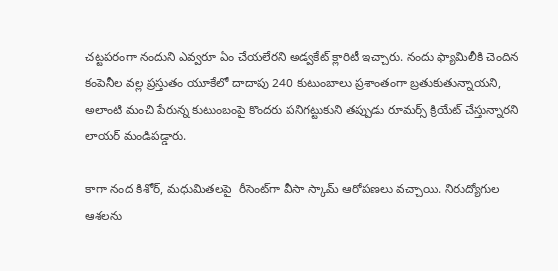చట్టపరంగా నందుని ఎవ్వరూ ఏం చేయలేరని అడ్వకేట్ క్లారిటీ ఇచ్చారు. నందు ఫ్యామిలీకి చెందిన కంపెనీల వల్ల ప్రస్తుతం యూకేలో దాదాపు 240 కుటుంబాలు ప్రశాంతంగా బ్రతుకుతున్నాయని, అలాంటి మంచి పేరున్న కుటుంబంపై కొందరు పనిగట్టుకుని తప్పుడు రూమర్స్ క్రియేట్ చేస్తున్నారని లాయర్ మండిపడ్డారు.

కాగా నంద కిశోర్, మధుమితలపై  రీసెంట్‌గా వీసా స్కామ్ ఆరోపణలు వచ్చాయి. నిరుద్యోగుల ఆశలను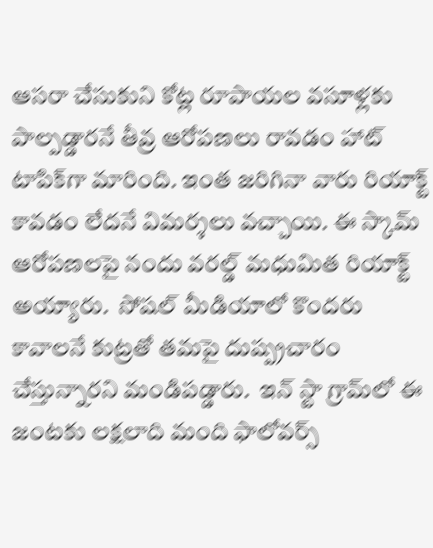ఆసరా చేసుకుని కోట్ల రూపాయల వసూళ్లకు పాల్పడ్డారనే తీవ్ర ఆరోపణలు రావడం హాట్ టాపిక్‌గా మారింది. ఇంత జరిగినా వారు రియాక్ట్ కావడం లేదనే విమర్శలు వచ్చాయి. ఈ స్కామ్ ఆరోపణలపై నందు వరల్డ్ మధుమిత రియాక్ట్ అయ్యారు.  సోషల్ మీడియాలో కొందరు కావాలనే కుట్రతో తమపై దుష్ప్రచారం చేస్తున్నారని మండిపడ్డారు.  ఇన్ స్టా గ్రామ్‌లో ఈ జంటకు లక్షలాది మంది ఫాలోవర్స్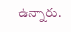ఉన్నారు.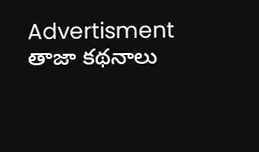Advertisment
తాజా కథనాలు